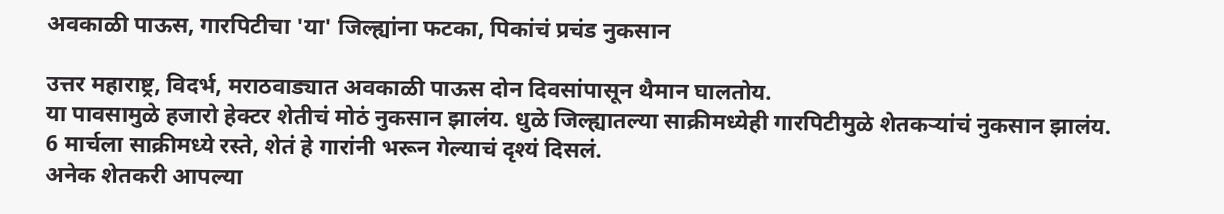अवकाळी पाऊस, गारपिटीचा 'या' जिल्ह्यांना फटका, पिकांचं प्रचंड नुकसान

उत्तर महाराष्ट्र, विदर्भ, मराठवाड्यात अवकाळी पाऊस दोन दिवसांपासून थैमान घालतोय.
या पावसामुळे हजारो हेक्टर शेतीचं मोठं नुकसान झालंय. धुळे जिल्ह्यातल्या साक्रीमध्येही गारपिटीमुळे शेतकऱ्यांचं नुकसान झालंय. 6 मार्चला साक्रीमध्ये रस्ते, शेतं हे गारांनी भरून गेल्याचं दृश्यं दिसलं.
अनेक शेतकरी आपल्या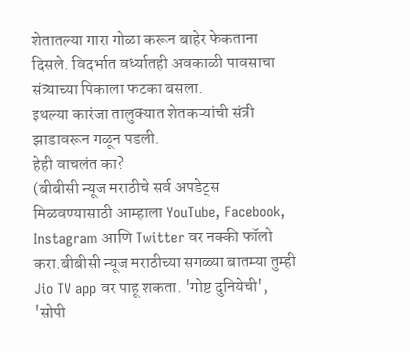शेतातल्या गारा गोळा करून बाहेर फेकताना दिसले. विदर्भात वर्ध्यातही अवकाळी पावसाचा संत्र्याच्या पिकाला फटका बसला.
इथल्या कारंजा तालुक्यात शेतकऱ्यांची संत्री झाडावरून गळून पडली.
हेही वाचलंत का?
(बीबीसी न्यूज मराठीचे सर्व अपडेट्स मिळवण्यासाठी आम्हाला YouTube, Facebook, Instagram आणि Twitter वर नक्की फॉलो करा.बीबीसी न्यूज मराठीच्या सगळ्या बातम्या तुम्ही Jio TV app वर पाहू शकता. 'गोष्ट दुनियेची', 'सोपी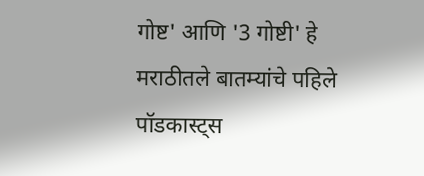गोष्ट' आणि '3 गोष्टी' हे मराठीतले बातम्यांचे पहिले पॉडकास्ट्स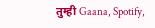तुम्ही Gaana, Spotify,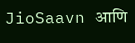JioSaavn आणि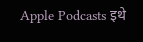Apple Podcasts इथे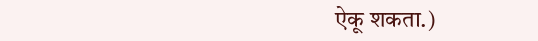ऐकू शकता.)